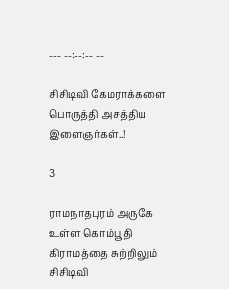--- --:--:-- --

சிசிடிவி கேமராக்களை பொருத்தி அசத்திய இளைஞர்கள்..!

3

ராமநாதபுரம் அருகே உள்ள கொம்பூதி கிராமத்தை சுற்றிலும் சிசிடிவி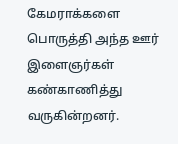கேமராக்களை பொருத்தி அந்த ஊர் இளைஞர்கள் கண்காணித்து வருகின்றனர்.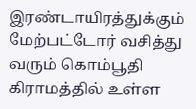இரண்டாயிரத்துக்கும் மேற்பட்டோர் வசித்து வரும் கொம்பூதி கிராமத்தில் உள்ள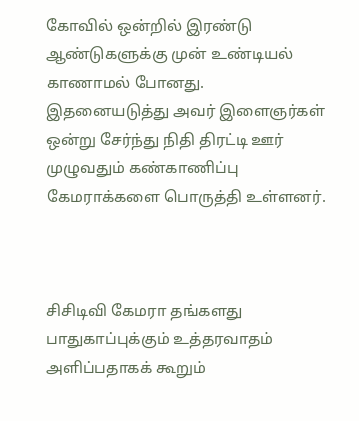கோவில் ஒன்றில் இரண்டு ஆண்டுகளுக்கு முன் உண்டியல் காணாமல் போனது. இதனையடுத்து அவர் இளைஞர்கள் ஒன்று சேர்ந்து நிதி திரட்டி ஊர் முழுவதும் கண்காணிப்பு கேமராக்களை பொருத்தி உள்ளனர்.



சிசிடிவி கேமரா தங்களது பாதுகாப்புக்கும் உத்தரவாதம் அளிப்பதாகக் கூறும்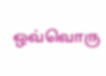ஒவ்வொரு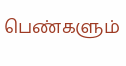பெண்களும்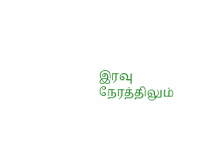இரவு நேரத்திலும்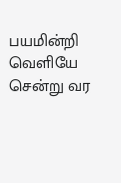பயமின்றி வெளியே சென்று வர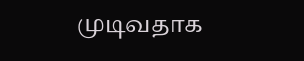முடிவதாக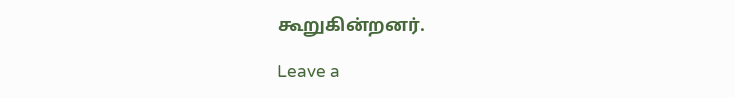கூறுகின்றனர்.

Leave a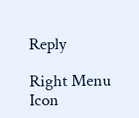Reply

Right Menu Icon